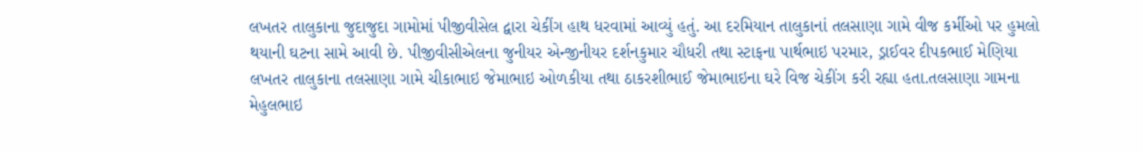લખતર તાલુકાના જુદાજુદા ગામોમાં પીજીવીસેલ દ્વારા ચેકીંગ હાથ ધરવામાં આવ્યું હતું. આ દરમિયાન તાલુકાનાં તલસાણા ગામે વીજ કર્મીઓ પર હુમલો થયાની ઘટના સામે આવી છે. પીજીવીસીએલના જુનીયર એન્જીનીયર દર્શનકુમાર ચૌધરી તથા સ્ટાફના પાર્થભાઇ પરમાર, ડ્રાઈવર દીપકભાઈ મેણિયા લખતર તાલુકાના તલસાણા ગામે ચીકાભાઇ જેમાભાઇ ઓળકીયા તથા ઠાકરશીભાઈ જેમાભાઇના ઘરે વિજ ચેકીંગ કરી રહ્યા હતા.તલસાણા ગામના મેહુલભાઇ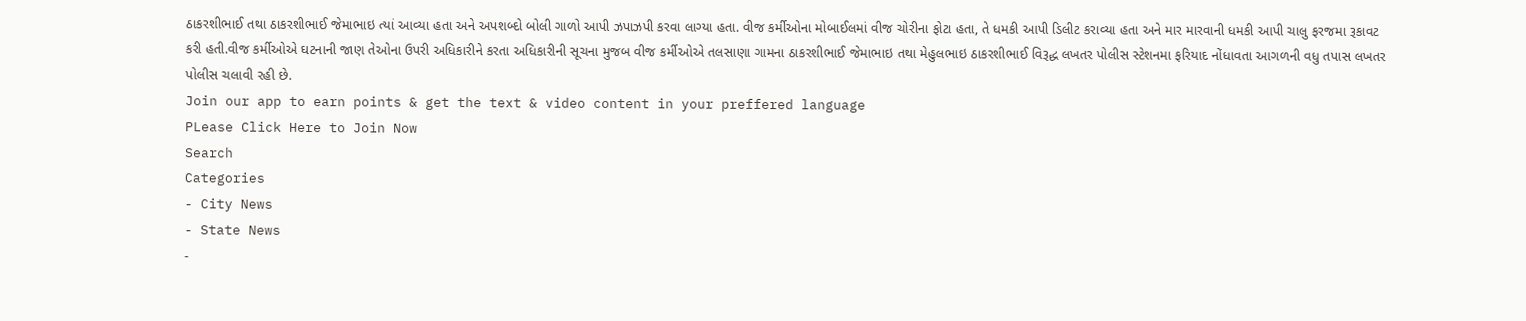ઠાકરશીભાઈ તથા ઠાકરશીભાઈ જેમાભાઇ ત્યાં આવ્યા હતા અને અપશબ્દો બોલી ગાળો આપી ઝપાઝપી કરવા લાગ્યા હતા. વીજ કર્મીઓના મોબાઈલમાં વીજ ચોરીના ફોટા હતા, તે ધમકી આપી ડિલીટ કરાવ્યા હતા અને માર મારવાની ધમકી આપી ચાલુ ફરજમા રૂકાવટ કરી હતી.વીજ કર્મીઓએ ઘટનાની જાણ તેઓના ઉપરી અધિકારીને કરતા અધિકારીની સૂચના મુજબ વીજ કર્મીઓએ તલસાણા ગામના ઠાકરશીભાઈ જેમાભાઇ તથા મેહુલભાઇ ઠાકરશીભાઈ વિરૂદ્ધ લખતર પોલીસ સ્ટેશનમા ફરિયાદ નોંધાવતા આગળની વધુ તપાસ લખતર પોલીસ ચલાવી રહી છે.
Join our app to earn points & get the text & video content in your preffered language
PLease Click Here to Join Now
Search
Categories
- City News
- State News
-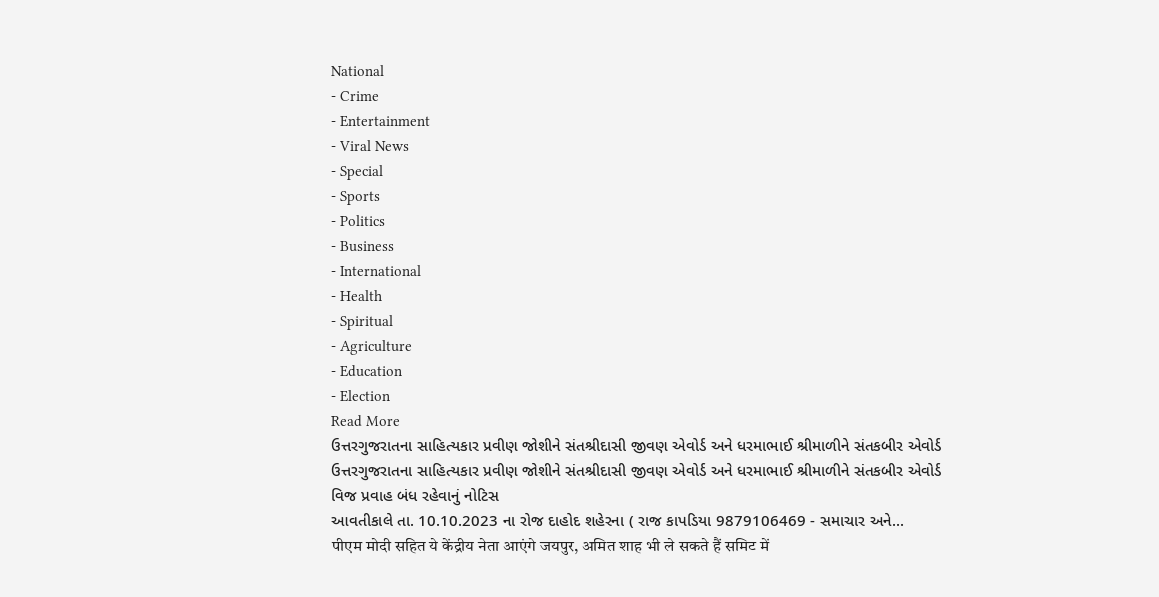National
- Crime
- Entertainment
- Viral News
- Special
- Sports
- Politics
- Business
- International
- Health
- Spiritual
- Agriculture
- Education
- Election
Read More
ઉત્તરગુજરાતના સાહિત્યકાર પ્રવીણ જોશીને સંતશ્રીદાસી જીવણ એવોર્ડ અને ધરમાભાઈ શ્રીમાળીને સંતકબીર એવોર્ડ
ઉત્તરગુજરાતના સાહિત્યકાર પ્રવીણ જોશીને સંતશ્રીદાસી જીવણ એવોર્ડ અને ધરમાભાઈ શ્રીમાળીને સંતકબીર એવોર્ડ
વિજ પ્રવાહ બંધ રહેવાનું નોટિસ
આવતીકાલે તા. 10.10.2023 ના રોજ દાહોદ શહેરના ( રાજ કાપડિયા 9879106469 - સમાચાર અને...
पीएम मोदी सहित ये केंद्रीय नेता आएंगे जयपुर, अमित शाह भी ले सकते हैं समिट में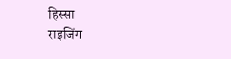हिस्सा
राइजिंग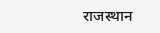राजस्थान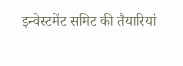इन्वेस्टमेंट समिट की तैयारियां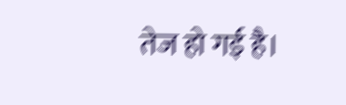तेज हो गई है।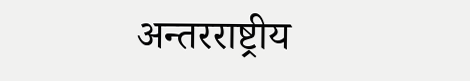अन्तरराष्ट्रीय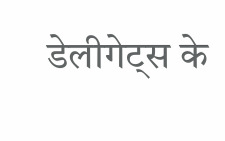डेलीगेट्स के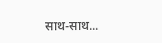साथ-साथ...